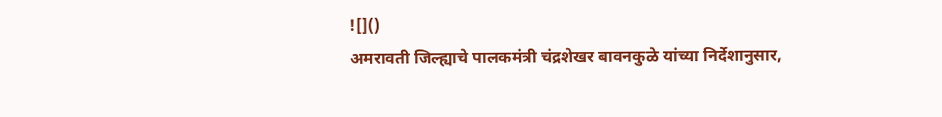![]()
अमरावती जिल्ह्याचे पालकमंत्री चंद्रशेखर बावनकुळे यांच्या निर्देशानुसार,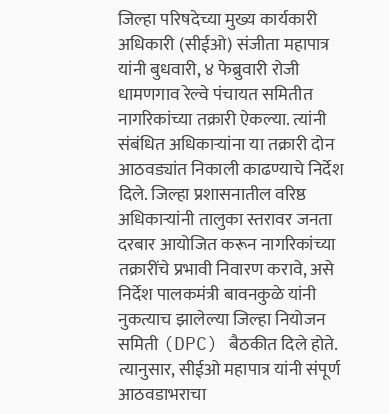जिल्हा परिषदेच्या मुख्य कार्यकारी अधिकारी (सीईओ) संजीता महापात्र यांनी बुधवारी, ४ फेब्रुवारी रोजी धामणगाव रेल्वे पंचायत समितीत नागरिकांच्या तक्रारी ऐकल्या. त्यांनी संबंधित अधिकाऱ्यांना या तक्रारी दोन आठवड्यांत निकाली काढण्याचे निर्देश दिले. जिल्हा प्रशासनातील वरिष्ठ अधिकाऱ्यांनी तालुका स्तरावर जनता दरबार आयोजित करून नागरिकांच्या तक्रारींचे प्रभावी निवारण करावे, असे निर्देश पालकमंत्री बावनकुळे यांनी नुकत्याच झालेल्या जिल्हा नियोजन समिती (DPC) बैठकीत दिले होते. त्यानुसार, सीईओ महापात्र यांनी संपूर्ण आठवडाभराचा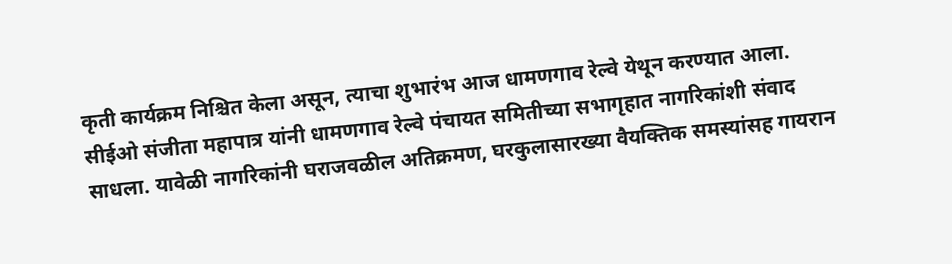कृती कार्यक्रम निश्चित केला असून, त्याचा शुभारंभ आज धामणगाव रेल्वे येथून करण्यात आला. सीईओ संजीता महापात्र यांनी धामणगाव रेल्वे पंचायत समितीच्या सभागृहात नागरिकांशी संवाद साधला. यावेळी नागरिकांनी घराजवळील अतिक्रमण, घरकुलासारख्या वैयक्तिक समस्यांसह गायरान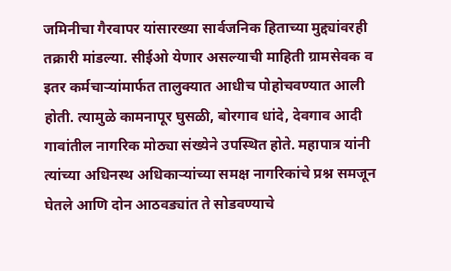जमिनीचा गैरवापर यांसारख्या सार्वजनिक हिताच्या मुद्द्यांवरही तक्रारी मांडल्या. सीईओ येणार असल्याची माहिती ग्रामसेवक व इतर कर्मचाऱ्यांमार्फत तालुक्यात आधीच पोहोचवण्यात आली होती. त्यामुळे कामनापूर घुसळी, बोरगाव धांदे, देवगाव आदी गावांतील नागरिक मोठ्या संख्येने उपस्थित होते. महापात्र यांनी त्यांच्या अधिनस्थ अधिकाऱ्यांच्या समक्ष नागरिकांचे प्रश्न समजून घेतले आणि दोन आठवड्यांत ते सोडवण्याचे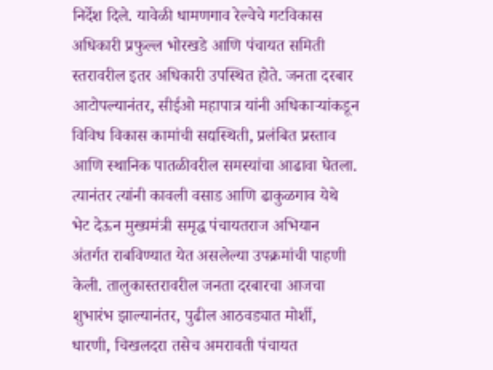निर्देश दिले. यावेळी धामणगाव रेल्वेचे गटविकास अधिकारी प्रफुल्ल भोरखडे आणि पंचायत समिती स्तरावरील इतर अधिकारी उपस्थित होते. जनता दरबार आटोपल्यानंतर, सीईओ महापात्र यांनी अधिकाऱ्यांकडून विविध विकास कामांची सद्यस्थिती, प्रलंबित प्रस्ताव आणि स्थानिक पातळीवरील समस्यांचा आढावा घेतला. त्यानंतर त्यांनी कावली वसाड आणि ढाकुळगाव येथे भेट देऊन मुख्यमंत्री समृद्ध पंचायतराज अभियान अंतर्गत राबविण्यात येत असलेल्या उपक्रमांची पाहणी केली. तालुकास्तरावरील जनता दरबारचा आजचा शुभारंभ झाल्यानंतर, पुढील आठवड्यात मोर्शी, धारणी, चिखलदरा तसेच अमरावती पंचायत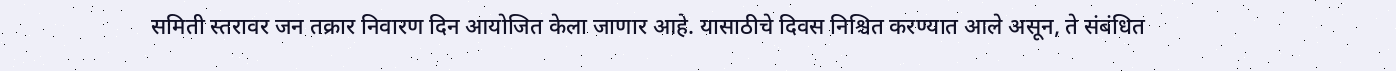समिती स्तरावर जन तक्रार निवारण दिन आयोजित केला जाणार आहे. यासाठीचे दिवस निश्चित करण्यात आले असून, ते संबंधित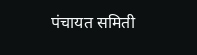पंचायत समिती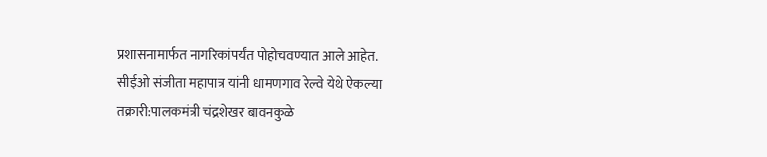प्रशासनामार्फत नागरिकांपर्यंत पोहोचवण्यात आले आहेत.
सीईओ संजीता महापात्र यांनी धामणगाव रेल्वे येथे ऐकल्या तक्रारी:पालकमंत्री चंद्रशेखर बावनकुळे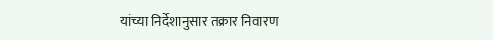यांच्या निर्देशानुसार तक्रार निवारण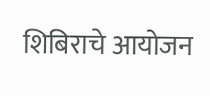शिबिराचे आयोजन